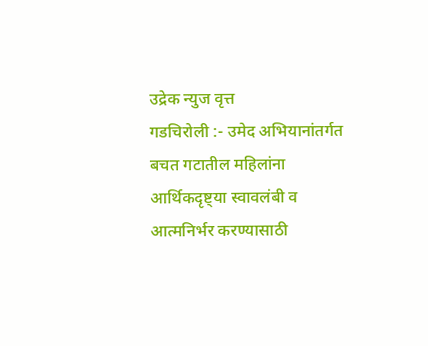उद्रेक न्युज वृत्त
गडचिरोली :- उमेद अभियानांतर्गत बचत गटातील महिलांना आर्थिकदृष्ट्या स्वावलंबी व आत्मनिर्भर करण्यासाठी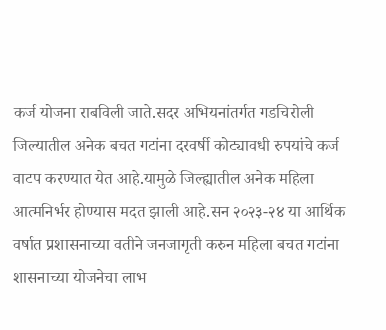कर्ज योजना राबविली जाते.सदर अभियनांतर्गत गडचिरोली जिल्यातील अनेक बचत गटांना दरवर्षी कोट्यावधी रुपयांचे कर्ज वाटप करण्यात येत आहे.यामुळे जिल्ह्यातील अनेक महिला आत्मनिर्भर होण्यास मदत झाली आहे.सन २०२३-२४ या आर्थिक वर्षात प्रशासनाच्या वतीने जनजागृती करुन महिला बचत गटांना शासनाच्या योजनेचा लाभ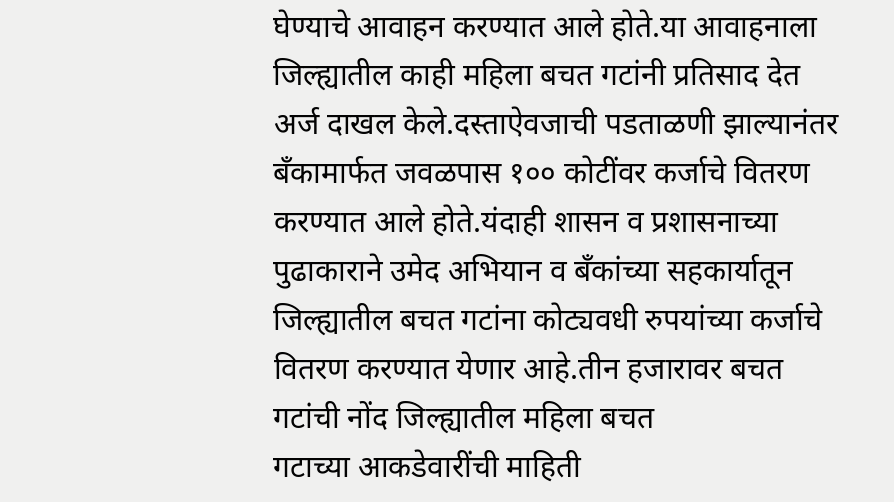घेण्याचे आवाहन करण्यात आले होते.या आवाहनाला जिल्ह्यातील काही महिला बचत गटांनी प्रतिसाद देत अर्ज दाखल केले.दस्ताऐवजाची पडताळणी झाल्यानंतर बँकामार्फत जवळपास १०० कोटींवर कर्जाचे वितरण करण्यात आले होते.यंदाही शासन व प्रशासनाच्या पुढाकाराने उमेद अभियान व बँकांच्या सहकार्यातून जिल्ह्यातील बचत गटांना कोट्यवधी रुपयांच्या कर्जाचे वितरण करण्यात येणार आहे.तीन हजारावर बचत गटांची नोंद जिल्ह्यातील महिला बचत
गटाच्या आकडेवारींची माहिती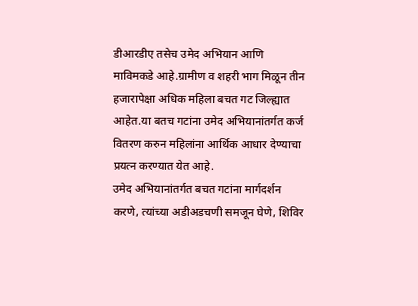डीआरडीए तसेच उमेद अभियान आणि माविमकडे आहे.ग्रामीण व शहरी भाग मिळून तीन हजारापेक्षा अधिक महिला बचत गट जिल्ह्यात आहेत.या बतच गटांना उमेद अभियानांतर्गत कर्ज वितरण करुन महिलांना आर्थिक आधार देण्याचा प्रयत्न करण्यात येत आहे.
उमेद अभियानांतर्गत बचत गटांना मार्गदर्शन करणे, त्यांच्या अडीअडचणी समजून घेणे, शिविर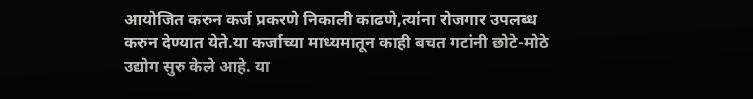आयोजित करुन कर्ज प्रकरणे निकाली काढणे,त्यांना रोजगार उपलब्ध करुन देण्यात येते.या कर्जाच्या माध्यमातून काही बचत गटांनी छोटे-मोठे उद्योग सुरु केले आहे. या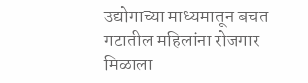उद्योगाच्या माध्यमातून बचत गटातील महिलांना रोजगार मिळाला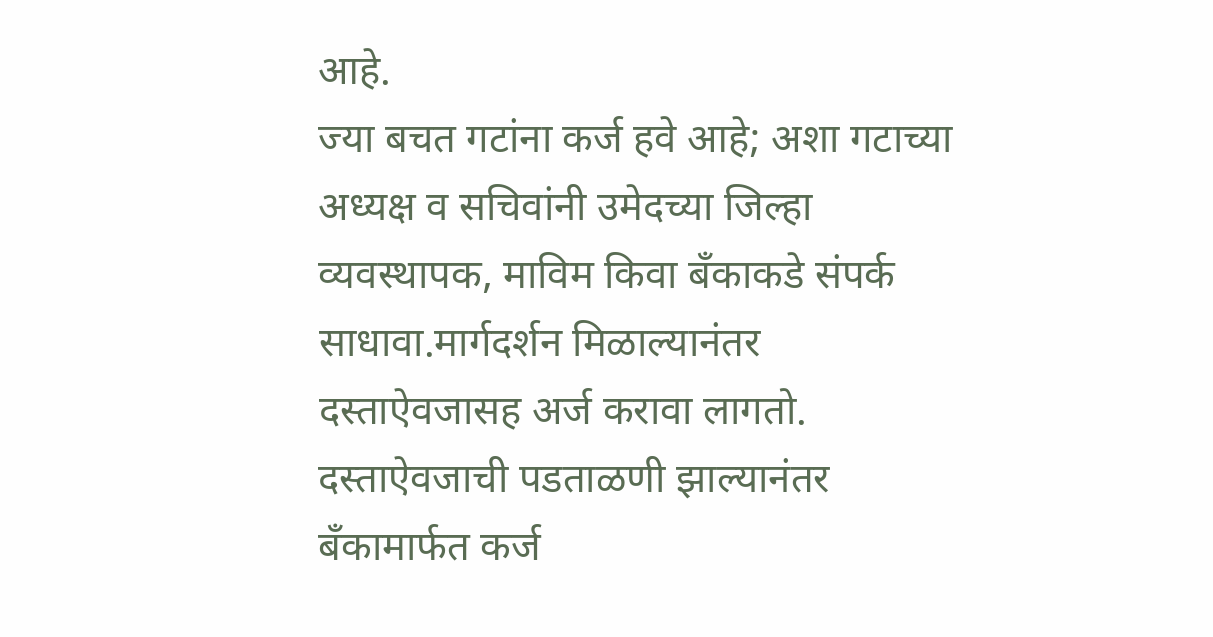आहे.
ज्या बचत गटांना कर्ज हवे आहे; अशा गटाच्या अध्यक्ष व सचिवांनी उमेदच्या जिल्हा व्यवस्थापक, माविम किवा बँकाकडे संपर्क साधावा.मार्गदर्शन मिळाल्यानंतर दस्ताऐवजासह अर्ज करावा लागतो. दस्ताऐवजाची पडताळणी झाल्यानंतर बँकामार्फत कर्ज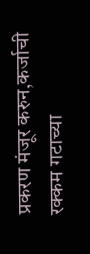प्रकरण मंजूर करुन,कर्जाची रक्कम गटाच्या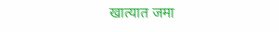खात्यात जमा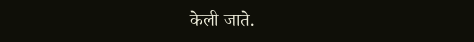केली जाते.